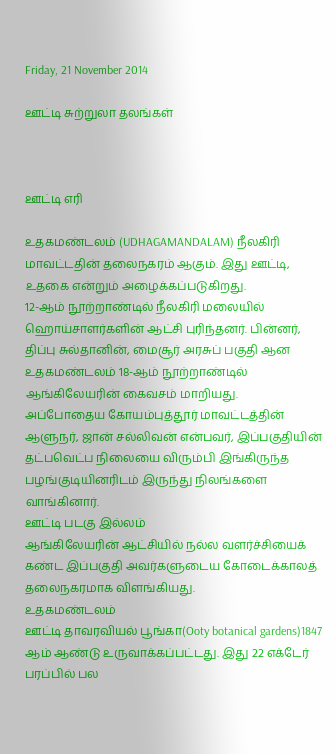Friday, 21 November 2014

ஊட்டி சுற்றுலா தலங்கள்



ஊட்டி எரி

உதகமண்டலம் (UDHAGAMANDALAM) நீலகிரி மாவட்டதின் தலைநகரம் ஆகும். இது ஊட்டி, உதகை என்றும் அழைக்கப்படுகிறது.
12-ஆம் நூற்றாண்டில் நீலகிரி மலையில் ஹொய்சாளர்களின் ஆட்சி புரிந்தனர். பின்னர், திப்பு சுல்தானின், மைசூர் அரசுப் பகுதி ஆன உதகமண்டலம் 18-ஆம் நூற்றாண்டில் ஆங்கிலேயரின் கைவசம் மாறியது.
அப்போதைய கோயம்புத்தூர் மாவட்டத்தின் ஆளுநர், ஜான் சல்லிவன் என்பவர், இப்பகுதியின் தட்பவெட்ப நிலையை விரும்பி இங்கிருந்த பழங்குடியினரிடம் இருந்து நிலங்களை வாங்கினார்.
ஊட்டி படகு இல்லம்
ஆங்கிலேயரின் ஆட்சியில் நல்ல வளர்ச்சியைக் கண்ட இப்பகுதி அவர்களுடைய கோடைக்காலத் தலைநகரமாக விளங்கியது.
உதகமண்டலம்
ஊட்டி தாவரவியல் பூங்கா(Ooty botanical gardens)1847 ஆம் ஆண்டு உருவாக்கப்பட்டது. இது 22 எக்டேர் பரப்பில் பல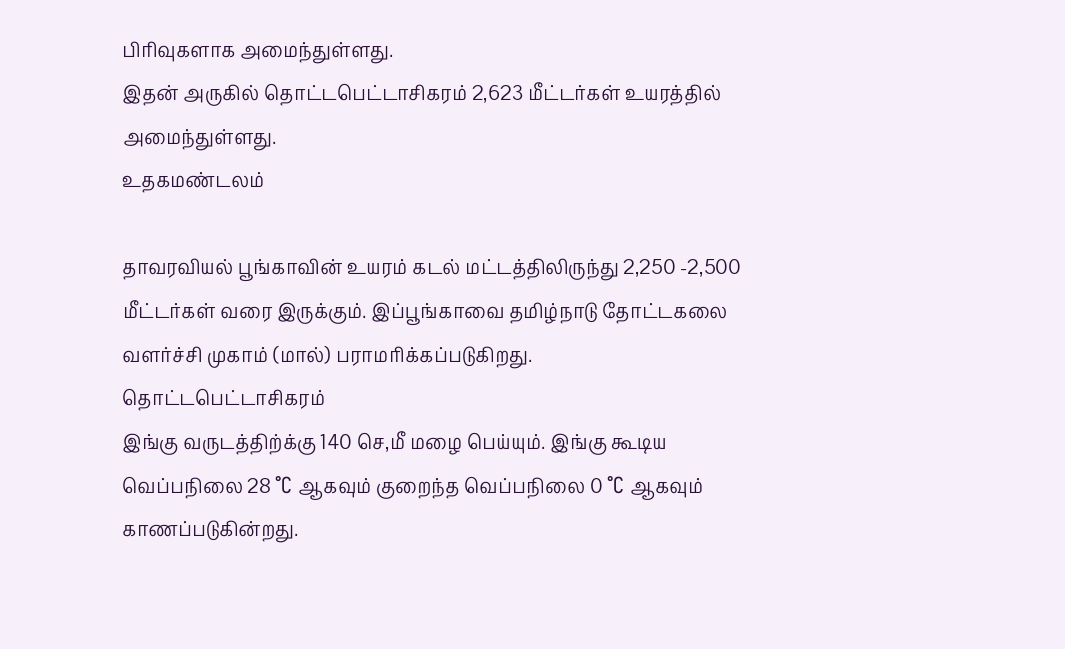பிரிவுகளாக அமைந்துள்ளது.
இதன் அருகில் தொட்டபெட்டாசிகரம் 2,623 மீட்டர்கள் உயரத்தில் அமைந்துள்ளது.
உதகமண்டலம்

தாவரவியல் பூங்காவின் உயரம் கடல் மட்டத்திலிருந்து 2,250 -2,500 மீட்டர்கள் வரை இருக்கும். இப்பூங்காவை தமிழ்நாடு தோட்டகலை வளர்ச்சி முகாம் (மால்) பராமரிக்கப்படுகிறது.
தொட்டபெட்டாசிகரம்
இங்கு வருடத்திற்க்கு 140 செ,மீ மழை பெய்யும். இங்கு கூடிய வெப்பநிலை 28 °C ஆகவும் குறைந்த வெப்பநிலை 0 °C ஆகவும் காணப்படுகின்றது.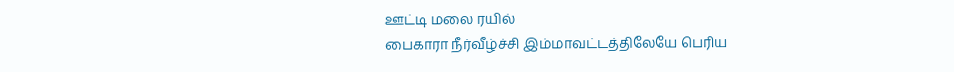ஊட்டி மலை ரயில்
பைகாரா நீர்வீழ்ச்சி இம்மாவட்டத்திலேயே பெரிய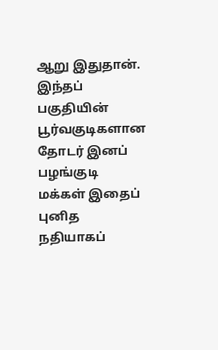ஆறு இதுதான். இந்தப் பகுதியின் பூர்வகுடிகளான தோடர் இனப் பழங்குடி மக்கள் இதைப் புனித நதியாகப்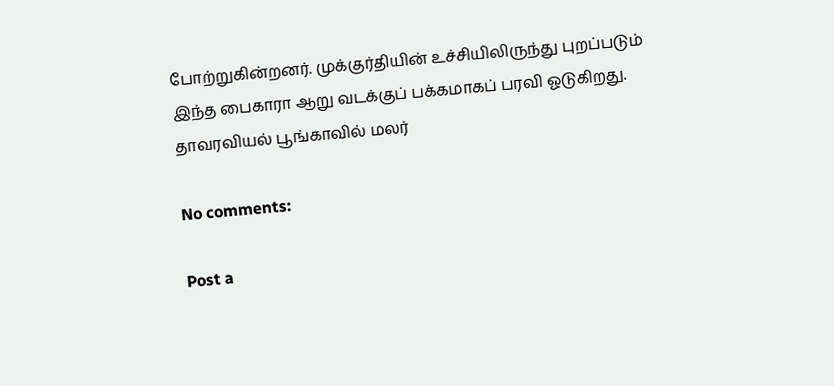போற்றுகின்றனர். முக்குர்தியின் உச்சியிலிருந்து புறப்படும் இந்த பைகாரா ஆறு வடக்குப் பக்கமாகப் பரவி ஓடுகிறது.
தாவரவியல் பூங்காவில் மலர்

No comments:

Post a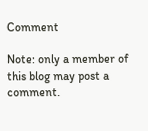Comment

Note: only a member of this blog may post a comment.